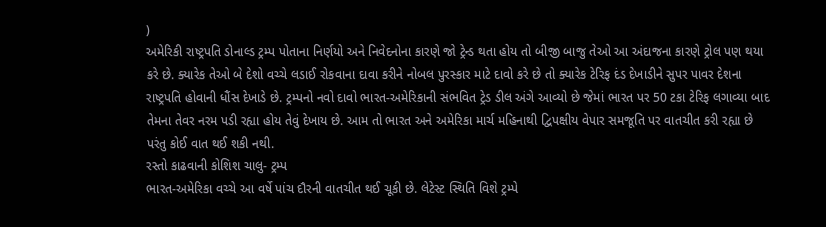)
અમેરિકી રાષ્ટ્રપતિ ડોનાલ્ડ ટ્રમ્પ પોતાના નિર્ણયો અને નિવેદનોના કારણે જો ટ્રેન્ડ થતા હોય તો બીજી બાજુ તેઓ આ અંદાજના કારણે ટ્રોલ પણ થયા કરે છે. ક્યારેક તેઓ બે દેશો વચ્ચે લડાઈ રોકવાના દાવા કરીને નોબલ પુરસ્કાર માટે દાવો કરે છે તો ક્યારેક ટેરિફ દંડ દેખાડીને સુપર પાવર દેશના રાષ્ટ્રપતિ હોવાની ધૌંસ દેખાડે છે. ટ્રમ્પનો નવો દાવો ભારત-અમેરિકાની સંભવિત ટ્રેડ ડીલ અંગે આવ્યો છે જેમાં ભારત પર 50 ટકા ટેરિફ લગાવ્યા બાદ તેમના તેવર નરમ પડી રહ્યા હોય તેવું દેખાય છે. આમ તો ભારત અને અમેરિકા માર્ચ મહિનાથી દ્વિપક્ષીય વેપાર સમજૂતિ પર વાતચીત કરી રહ્યા છે પરંતુ કોઈ વાત થઈ શકી નથી.
રસ્તો કાઢવાની કોશિશ ચાલુ- ટ્રમ્પ
ભારત-અમેરિકા વચ્ચે આ વર્ષે પાંચ દૌરની વાતચીત થઈ ચૂકી છે. લેટેસ્ટ સ્થિતિ વિશે ટ્રમ્પે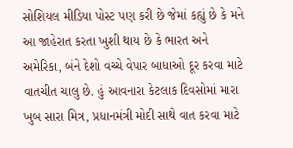સોશિયલ મીડિયા પોસ્ટ પણ કરી છે જેમાં કહ્યું છે કે મને આ જાહેરાત કરતા ખુશી થાય છે કે ભારત અને અમેરિકા, બંને દેશો વચ્ચે વેપાર બાધાઓ દૂર કરવા માટે વાતચીત ચાલુ છે. હું આવનારા કેટલાક દિવસોમાં મારા ખુબ સારા મિત્ર, પ્રધાનમંત્રી મોદી સાથે વાત કરવા માટે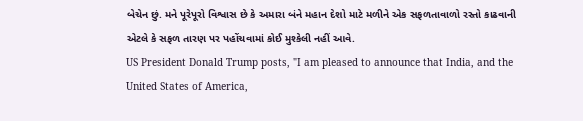બેચેન છું. મને પૂરેપૂરો વિશ્વાસ છે કે અમારા બંને મહાન દેશો માટે મળીને એક સફળતાવાળો રસ્તો કાઢવાની એટલે કે સફળ તારણ પર પહોંચવામાં કોઈ મુશ્કેલી નહીં આવે.
US President Donald Trump posts, "I am pleased to announce that India, and the United States of America,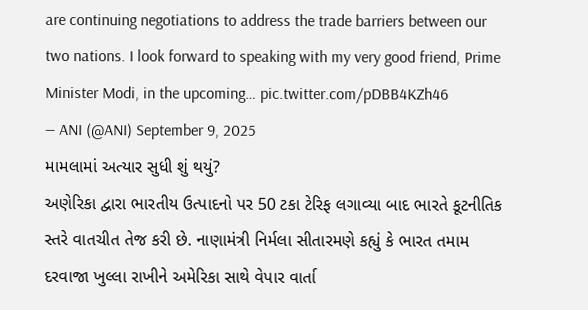are continuing negotiations to address the trade barriers between our two nations. I look forward to speaking with my very good friend, Prime Minister Modi, in the upcoming… pic.twitter.com/pDBB4KZh46
— ANI (@ANI) September 9, 2025
મામલામાં અત્યાર સુધી શું થયું?
અણેરિકા દ્વારા ભારતીય ઉત્પાદનો પર 50 ટકા ટેરિફ લગાવ્યા બાદ ભારતે કૂટનીતિક સ્તરે વાતચીત તેજ કરી છે. નાણામંત્રી નિર્મલા સીતારમણે કહ્યું કે ભારત તમામ દરવાજા ખુલ્લા રાખીને અમેરિકા સાથે વેપાર વાર્તા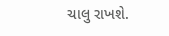ચાલુ રાખશે.